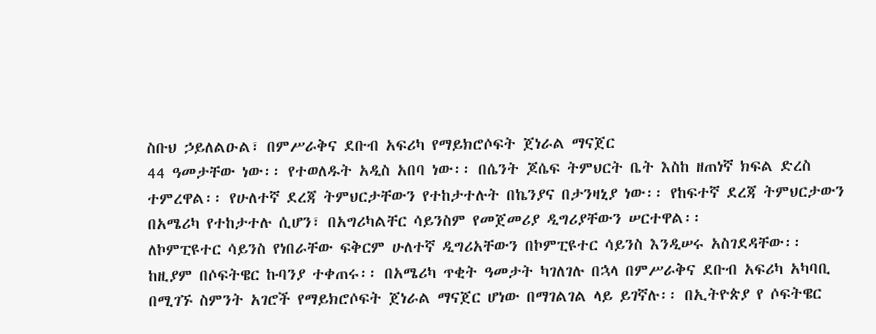ስቡህ ኃይለልዑል፣ በምሥራቅና ደቡብ አፍሪካ የማይክሮሶፍት ጀነራል ማናጀር
44 ዓመታቸው ነው፡፡ የተወለዱት አዲስ አበባ ነው፡፡ በሴንት ጆሴፍ ትምህርት ቤት እስከ ዘጠነኛ ክፍል ድረስ ተምረዋል፡፡ የሁለተኛ ደረጃ ትምህርታቸውን የተከታተሉት በኬንያና በታንዛኒያ ነው፡፡ የከፍተኛ ደረጃ ትምህርታውን በአሜሪካ የተከታተሉ ሲሆን፣ በአግሪካልቸር ሳይንስም የመጀመሪያ ዲግሪያቸውን ሠርተዋል፡፡
ለኮምፒዩተር ሳይንስ የነበራቸው ፍቅርም ሁለተኛ ዲግሪአቸውን በኮምፒዩተር ሳይንስ እንዲሠሩ አስገደዳቸው፡፡ ከዚያም በሶፍትዌር ኩባንያ ተቀጠሩ፡፡ በአሜሪካ ጥቂት ዓመታት ካገለገሉ በኋላ በምሥራቅና ደቡብ አፍሪካ አካባቢ በሚገኙ ስምንት አገሮች የማይክሮሶፍት ጀነራል ማናጀር ሆነው በማገልገል ላይ ይገኛሉ፡፡ በኢትዮጵያ የ ሶፍትዌር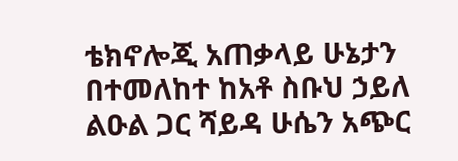ቴክኖሎጂ አጠቃላይ ሁኔታን በተመለከተ ከአቶ ስቡህ ኃይለ ልዑል ጋር ሻይዳ ሁሴን አጭር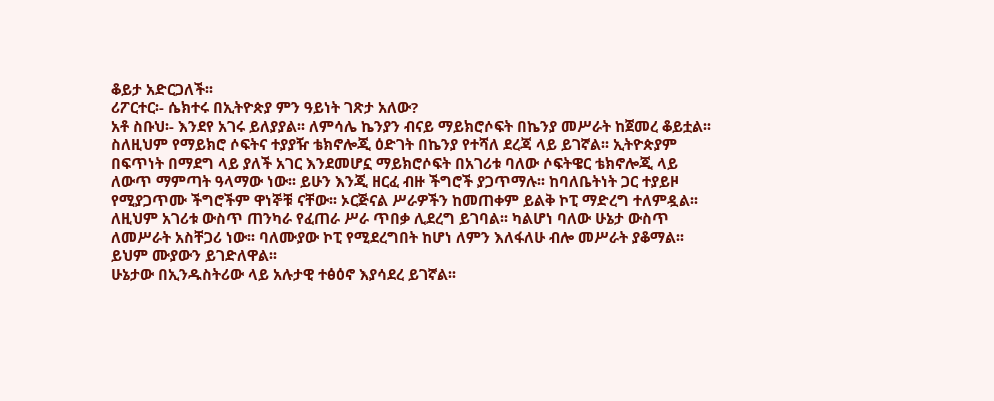ቆይታ አድርጋለች፡፡
ሪፖርተር፡‑ ሴክተሩ በኢትዮጵያ ምን ዓይነት ገጽታ አለው?
አቶ ስቡህ፡‑ እንደየ አገሩ ይለያያል፡፡ ለምሳሌ ኬንያን ብናይ ማይክሮሶፍት በኬንያ መሥራት ከጀመረ ቆይቷል፡፡ ስለዚህም የማይክሮ ሶፍትና ተያያዥ ቴክኖሎጂ ዕድገት በኬንያ የተሻለ ደረጃ ላይ ይገኛል፡፡ ኢትዮጵያም በፍጥነት በማደግ ላይ ያለች አገር እንደመሆኗ ማይክሮሶፍት በአገሪቱ ባለው ሶፍትዌር ቴክኖሎጂ ላይ ለውጥ ማምጣት ዓላማው ነው፡፡ ይሁን እንጂ ዘርፈ ብዙ ችግሮች ያጋጥማሉ፡፡ ከባለቤትነት ጋር ተያይዞ የሚያጋጥሙ ችግሮችም ዋነኞቹ ናቸው፡፡ ኦርጅናል ሥራዎችን ከመጠቀም ይልቅ ኮፒ ማድረግ ተለምዷል፡፡ ለዚህም አገሪቱ ውስጥ ጠንካራ የፈጠራ ሥራ ጥበቃ ሊደረግ ይገባል፡፡ ካልሆነ ባለው ሁኔታ ውስጥ ለመሥራት አስቸጋሪ ነው፡፡ ባለሙያው ኮፒ የሚደረግበት ከሆነ ለምን እለፋለሁ ብሎ መሥራት ያቆማል፡፡ ይህም ሙያውን ይገድለዋል፡፡
ሁኔታው በኢንዱስትሪው ላይ አሉታዊ ተፅዕኖ እያሳደረ ይገኛል፡፡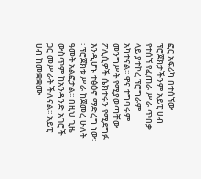ፎር አፍሪካ በተሰኘው ፕሮጀክታችንም አይፒ ሀብ የተሰኘ የፈጠራ ሥራ ጥበቃ ላይ ያተኮረ ፕሮግራም አካተናል፡፡ ዋና ተግባሩም መንግሥት የሚያወጣቸው ፖሊሲዎች ሴክተሩን የሚደግፉ እንዲሆኑ ተፅዕኖ ማድረግ ነው፡፡ ፕሮጀክቱ ሥራ ከጀመረ ሁለት ዓመት አልፎታል፡፡ በዚህ ጊዜ ውስጥም ከአንዳንድ አገሮች ጋር መሥራት ችለናል፡፡ አይፒ ሀብ ከመቋቋሙ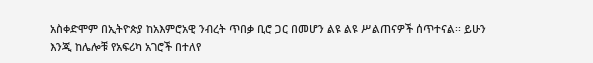አስቀድሞም በኢትዮጵያ ከአእምሮአዊ ንብረት ጥበቃ ቢሮ ጋር በመሆን ልዩ ልዩ ሥልጠናዎች ሰጥተናል፡፡ ይሁን እንጂ ከሌሎቹ የአፍሪካ አገሮች በተለየ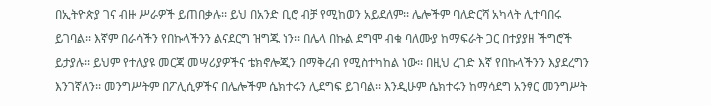በኢትዮጵያ ገና ብዙ ሥራዎች ይጠበቃሉ፡፡ ይህ በአንድ ቢሮ ብቻ የሚከወን አይደለም፡፡ ሌሎችም ባለድርሻ አካላት ሊተባበሩ ይገባል፡፡ እኛም በራሳችን የበኩላችንን ልናደርግ ዝግጁ ነን፡፡ በሌላ በኩል ደግሞ ብቁ ባለሙያ ከማፍራት ጋር በተያያዘ ችግሮች ይታያሉ፡፡ ይህም የተለያዩ መርጃ መሣሪያዎችና ቴክኖሎጂን በማቅረብ የሚስተካከል ነው፡፡ በዚህ ረገድ እኛ የበኩላችንን እያደረግን እንገኛለን፡፡ መንግሥትም በፖሊሲዎችና በሌሎችም ሴክተሩን ሊደግፍ ይገባል፡፡ እንዲሁም ሴክተሩን ከማሳደግ አንፃር መንግሥት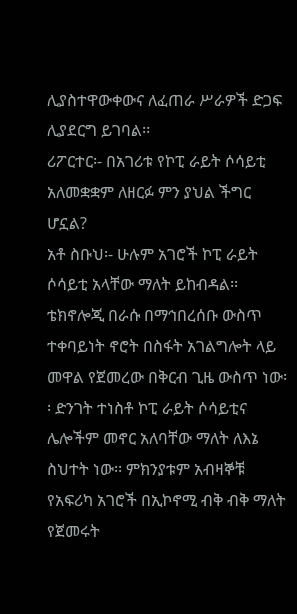ሊያስተዋውቀውና ለፈጠራ ሥራዎች ድጋፍ ሊያደርግ ይገባል፡፡
ሪፖርተር፡‑ በአገሪቱ የኮፒ ራይት ሶሳይቲ አለመቋቋም ለዘርፉ ምን ያህል ችግር ሆኗል?
አቶ ስቡህ፡‑ ሁሉም አገሮች ኮፒ ራይት ሶሳይቲ አላቸው ማለት ይከብዳል፡፡ ቴክኖሎጂ በራሱ በማኅበረሰቡ ውስጥ ተቀባይነት ኖሮት በስፋት አገልግሎት ላይ መዋል የጀመረው በቅርብ ጊዜ ውስጥ ነው፡፡ ድንገት ተነስቶ ኮፒ ራይት ሶሳይቲና ሌሎችም መኖር አለባቸው ማለት ለእኔ ስህተት ነው፡፡ ምክንያቱም አብዛኞቹ የአፍሪካ አገሮች በኢኮኖሚ ብቅ ብቅ ማለት የጀመሩት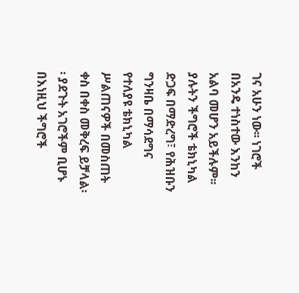ገና አሁን ነው፡፡ ነገሮች በአንዴ ተነስተው እንከን አልባ መሆን አይችሉም፡፡ ያሉትን ችግሮች ቴክኒካል ድጋፍ በማድረግ፣ የሕዝቡን ግንዛቤ በማሳደግና የተለያዩ ቴክኒካል ሥልጠናዎች በመስጠት ቀስ በቀስ መቅረፍ ይቻላል፡፡ ያደጉት አገሮችም ቢሆኑ በእነዚህ ችግሮች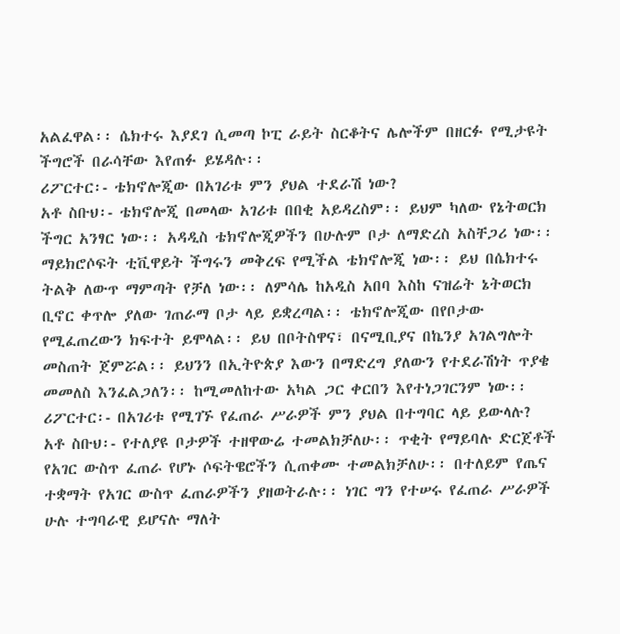አልፈዋል፡፡ ሴክተሩ እያደገ ሲመጣ ኮፒ ራይት ስርቆትና ሌሎችም በዘርፉ የሚታዩት ችግሮች በራሳቸው እየጠፉ ይሄዳሉ፡፡
ሪፖርተር፡‑ ቴክኖሎጂው በአገሪቱ ምን ያህል ተደራሽ ነው?
አቶ ስቡህ፡‑ ቴክኖሎጂ በመላው አገሪቱ በበቂ አይዳረስም፡፡ ይህም ካለው የኔትወርክ ችግር አንፃር ነው፡፡ አዳዲስ ቴክኖሎጂዎችን በሁሉም ቦታ ለማድረስ አስቸጋሪ ነው፡፡ ማይክሮሶፍት ቲቪዋይት ችግሩን መቅረፍ የሚችል ቴክኖሎጂ ነው፡፡ ይህ በሴክተሩ ትልቅ ለውጥ ማምጣት የቻለ ነው፡፡ ለምሳሌ ከአዲስ አበባ እስከ ናዝሬት ኔትወርክ ቢኖር ቀጥሎ ያለው ገጠራማ ቦታ ላይ ይቋረጣል፡፡ ቴክኖሎጂው በየቦታው የሚፈጠረውን ክፍተት ይሞላል፡፡ ይህ በቦትስዋና፣ በናሚቢያና በኬንያ አገልግሎት መስጠት ጀምሯል፡፡ ይህንን በኢትዮጵያ እውን በማድረግ ያለውን የተደራሽነት ጥያቄ መመለስ እንፈልጋለን፡፡ ከሚመለከተው አካል ጋር ቀርበን እየተነጋገርንም ነው፡፡
ሪፖርተር፡‑ በአገሪቱ የሚገኙ የፈጠራ ሥራዎች ምን ያህል በተግባር ላይ ይውላሉ?
አቶ ስቡህ፡‑ የተለያዩ ቦታዎች ተዘዋውሬ ተመልክቻለሁ፡፡ ጥቂት የማይባሉ ድርጀቶች የአገር ውስጥ ፈጠራ የሆኑ ሶፍትዌሮችን ሲጠቀሙ ተመልክቻለሁ፡፡ በተለይም የጤና ተቋማት የአገር ውስጥ ፈጠራዎችን ያዘወትራሉ፡፡ ነገር ግን የተሠሩ የፈጠራ ሥራዎች ሁሉ ተግባራዊ ይሆናሉ ማለት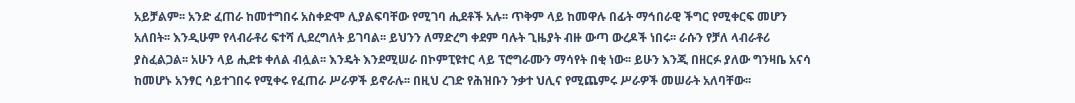አይቻልም፡፡ አንድ ፈጠራ ከመተግበሩ አስቀድሞ ሊያልፍባቸው የሚገባ ሒደቶች አሉ፡፡ ጥቅም ላይ ከመዋሉ በፊት ማኅበራዊ ችግር የሚቀርፍ መሆን አለበት፡፡ እንዲሁም የላብራቶሪ ፍተሻ ሊደረግለት ይገባል፡፡ ይህንን ለማድረግ ቀደም ባሉት ጊዜያት ብዙ ውጣ ውረዶች ነበሩ፡፡ ራሱን የቻለ ላብራቶሪ ያስፈልጋል፡፡ አሁን ላይ ሒደቱ ቀለል ብሏል፡፡ እንዴት እንደሚሠራ በኮምፒዩተር ላይ ፕሮግራሙን ማሳየት በቂ ነው፡፡ ይሁን እንጂ በዘርፉ ያለው ግንዛቤ አናሳ ከመሆኑ አንፃር ሳይተገበሩ የሚቀሩ የፈጠራ ሥራዎች ይኖራሉ፡፡ በዚህ ረገድ የሕዝቡን ንቃተ ህሊና የሚጨምሩ ሥራዎች መሠራት አለባቸው፡፡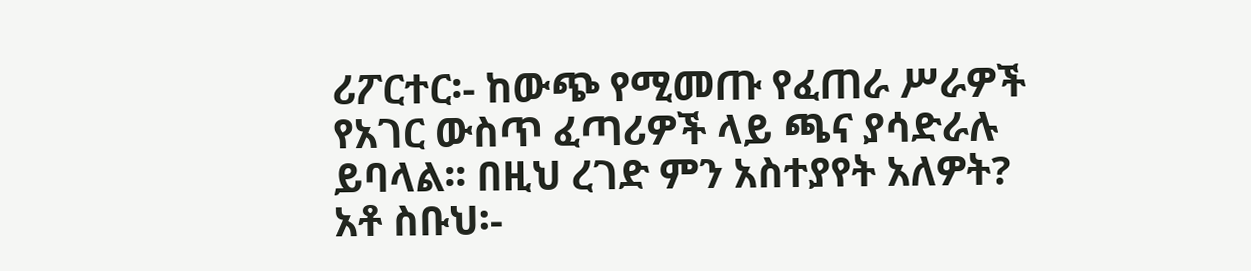ሪፖርተር፡‑ ከውጭ የሚመጡ የፈጠራ ሥራዎች የአገር ውስጥ ፈጣሪዎች ላይ ጫና ያሳድራሉ ይባላል፡፡ በዚህ ረገድ ምን አስተያየት አለዎት?
አቶ ስቡህ፡‑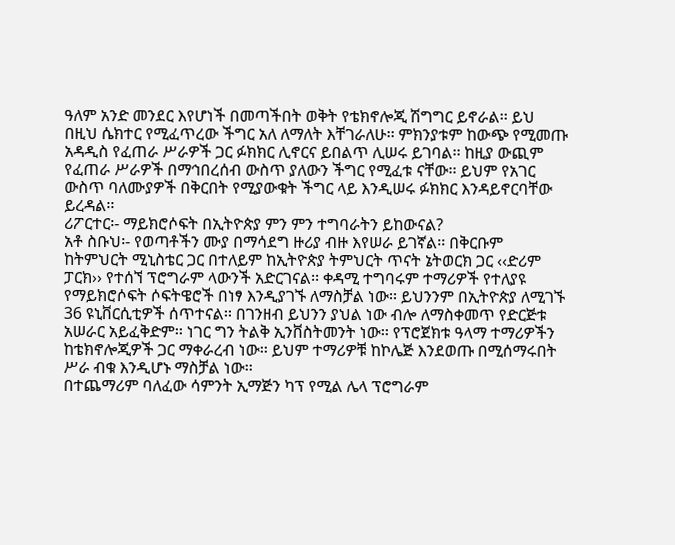ዓለም አንድ መንደር እየሆነች በመጣችበት ወቅት የቴክኖሎጂ ሽግግር ይኖራል፡፡ ይህ በዚህ ሴክተር የሚፈጥረው ችግር አለ ለማለት እቸገራለሁ፡፡ ምክንያቱም ከውጭ የሚመጡ አዳዲስ የፈጠራ ሥራዎች ጋር ፉክክር ሊኖርና ይበልጥ ሊሠሩ ይገባል፡፡ ከዚያ ውጪም የፈጠራ ሥራዎች በማኅበረሰብ ውስጥ ያለውን ችግር የሚፈቱ ናቸው፡፡ ይህም የአገር ውስጥ ባለሙያዎች በቅርበት የሚያውቁት ችግር ላይ እንዲሠሩ ፉክክር እንዳይኖርባቸው ይረዳል፡፡
ሪፖርተር፡‑ ማይክሮሶፍት በኢትዮጵያ ምን ምን ተግባራትን ይከውናል?
አቶ ስቡህ፡‑ የወጣቶችን ሙያ በማሳደግ ዙሪያ ብዙ እየሠራ ይገኛል፡፡ በቅርቡም ከትምህርት ሚኒስቴር ጋር በተለይም ከኢትዮጵያ ትምህርት ጥናት ኔትወርክ ጋር ‹‹ድሪም ፓርክ›› የተሰኘ ፕሮግራም ላውንች አድርገናል፡፡ ቀዳሚ ተግባሩም ተማሪዎች የተለያዩ የማይክሮሶፍት ሶፍትዌሮች በነፃ እንዲያገኙ ለማስቻል ነው፡፡ ይህንንም በኢትዮጵያ ለሚገኙ 36 ዩኒቨርሲቲዎች ሰጥተናል፡፡ በገንዘብ ይህንን ያህል ነው ብሎ ለማስቀመጥ የድርጅቱ አሠራር አይፈቅድም፡፡ ነገር ግን ትልቅ ኢንቨስትመንት ነው፡፡ የፕሮጀክቱ ዓላማ ተማሪዎችን ከቴክኖሎጂዎች ጋር ማቀራረብ ነው፡፡ ይህም ተማሪዎቹ ከኮሌጅ እንደወጡ በሚሰማሩበት ሥራ ብቁ እንዲሆኑ ማስቻል ነው፡፡
በተጨማሪም ባለፈው ሳምንት ኢማጅን ካፕ የሚል ሌላ ፕሮግራም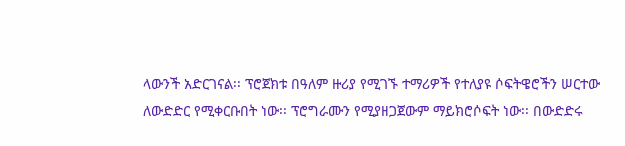ላውንች አድርገናል፡፡ ፕሮጀክቱ በዓለም ዙሪያ የሚገኙ ተማሪዎች የተለያዩ ሶፍትዌሮችን ሠርተው ለውድድር የሚቀርቡበት ነው፡፡ ፕሮግራሙን የሚያዘጋጀውም ማይክሮሶፍት ነው፡፡ በውድድሩ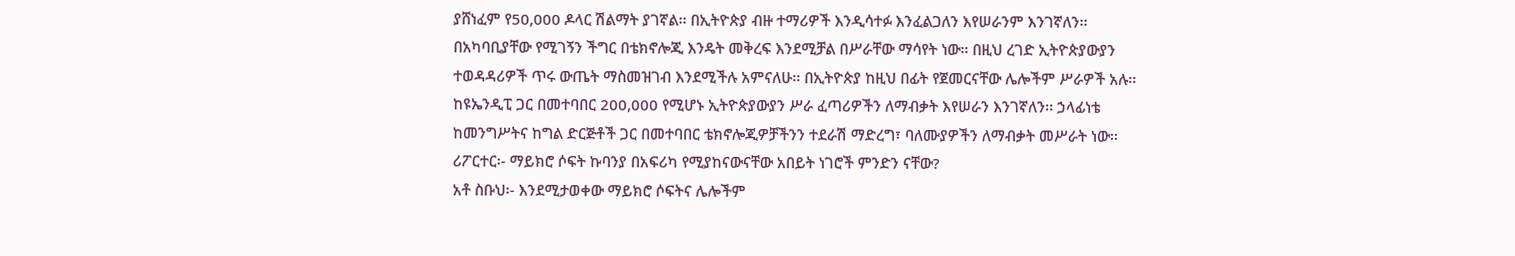ያሸነፈም የ50,000 ዶላር ሽልማት ያገኛል፡፡ በኢትዮጵያ ብዙ ተማሪዎች እንዲሳተፉ እንፈልጋለን እየሠራንም እንገኛለን፡፡ በአካባቢያቸው የሚገኝን ችግር በቴክኖሎጂ እንዴት መቅረፍ እንደሚቻል በሥራቸው ማሳየት ነው፡፡ በዚህ ረገድ ኢትዮጵያውያን ተወዳዳሪዎች ጥሩ ውጤት ማስመዝገብ እንደሚችሉ አምናለሁ፡፡ በኢትዮጵያ ከዚህ በፊት የጀመርናቸው ሌሎችም ሥራዎች አሉ፡፡ ከዩኤንዲፒ ጋር በመተባበር 200,000 የሚሆኑ ኢትዮጵያውያን ሥራ ፈጣሪዎችን ለማብቃት እየሠራን እንገኛለን፡፡ ኃላፊነቴ ከመንግሥትና ከግል ድርጅቶች ጋር በመተባበር ቴክኖሎጂዎቻችንን ተደራሽ ማድረግ፣ ባለሙያዎችን ለማብቃት መሥራት ነው፡፡
ሪፖርተር፡‑ ማይክሮ ሶፍት ኩባንያ በአፍሪካ የሚያከናውናቸው አበይት ነገሮች ምንድን ናቸው?
አቶ ስቡህ፡‑ እንደሚታወቀው ማይክሮ ሶፍትና ሌሎችም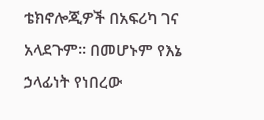ቴክኖሎጂዎች በአፍሪካ ገና አላደጉም፡፡ በመሆኑም የእኔ ኃላፊነት የነበረው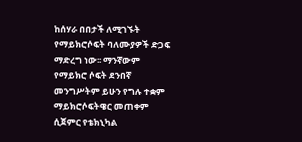ከሰሃራ በበታች ለሚገኙት የማይክሮሶፍት ባለሙያዎች ድጋፍ ማድረግ ነው፡፡ ማንኛውም የማይክሮ ሶፍት ደንበኛ መንግሥትም ይሁን የግሉ ተቋም ማይክሮሶፍትዌር መጠቀም ሲጀምር የቴክኒካል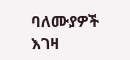ባለሙያዎች እገዛ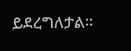ይደረግለታል፡፡